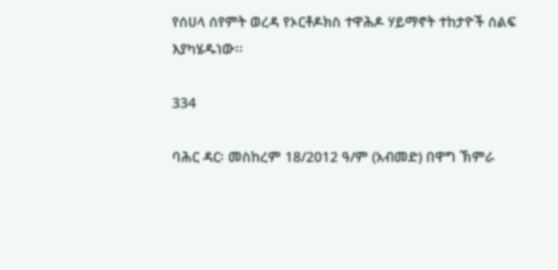የሰሀላ ሰየምት ወረዳ የኦርቶዶክስ ተዋሕዶ ሃይማኖት ተከታዮች ሰልፍ እያካሄዱነው፡፡

334

ባሕር ዳር፡ መስከረም 18/2012 ዓ/ም (አብመድ) በዋግ ኽምራ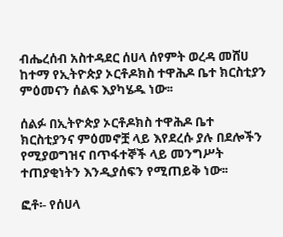ብሔረሰብ አስተዳደር ሰሀላ ሰየምት ወረዳ መሸሀ ከተማ የኢትዮጵያ ኦርቶዶክስ ተዋሕዶ ቤተ ክርስቲያን ምዕመናን ሰልፍ እያካሄዱ ነው፡፡

ሰልፉ በኢትዮጵያ ኦርቶዶክስ ተዋሕዶ ቤተ ክርስቲያንና ምዕመኖቿ ላይ እየደረሱ ያሉ በደሎችን የሚያወግዝና በጥፋተኞች ላይ መንግሥት ተጠያቂነትን እንዲያሰፍን የሚጠይቅ ነው፡፡

ፎቶ፡- የሰሀላ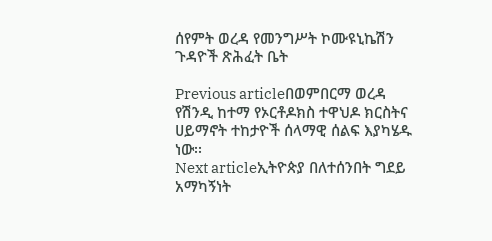ሰየምት ወረዳ የመንግሥት ኮሙዩኒኬሽን ጉዳዮች ጽሕፈት ቤት

Previous articleበወምበርማ ወረዳ የሽንዲ ከተማ የኦርቶዶክስ ተዋህዶ ክርስትና ሀይማኖት ተከታዮች ሰላማዊ ሰልፍ እያካሄዱ ነው፡፡
Next articleኢትዮጵያ በለተሰንበት ግደይ አማካኝነት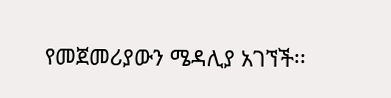የመጀመሪያውን ሜዳሊያ አገኘች፡፡